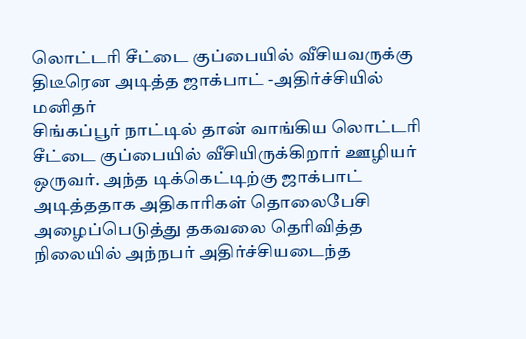லொட்டரி சீட்டை குப்பையில் வீசியவருக்கு திடீரென அடித்த ஜாக்பாட் -அதிர்ச்சியில் மனிதர்
சிங்கப்பூர் நாட்டில் தான் வாங்கிய லொட்டரி சீட்டை குப்பையில் வீசியிருக்கிறார் ஊழியர் ஒருவர். அந்த டிக்கெட்டிற்கு ஜாக்பாட் அடித்ததாக அதிகாரிகள் தொலைபேசி அழைப்பெடுத்து தகவலை தெரிவித்த நிலையில் அந்நபர் அதிர்ச்சியடைந்த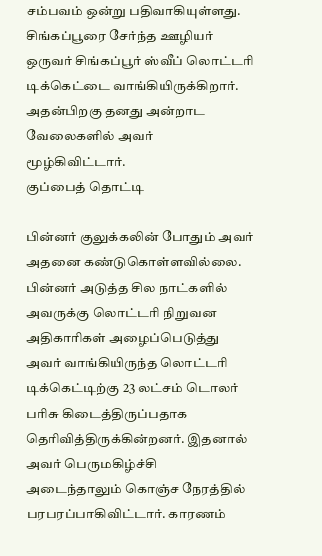சம்பவம் ஒன்று பதிவாகியுள்ளது.
சிங்கப்பூரை சேர்ந்த ஊழியர் ஒருவர் சிங்கப்பூர் ஸ்வீப் லொட்டரி டிக்கெட்டை வாங்கியிருக்கிறார். அதன்பிறகு தனது அன்றாட வேலைகளில் அவர் மூழ்கிவிட்டார்.
குப்பைத் தொட்டி

பின்னர் குலுக்கலின் போதும் அவர் அதனை கண்டுகொள்ளவில்லை. பின்னர் அடுத்த சில நாட்களில் அவருக்கு லொட்டரி நிறுவன அதிகாரிகள் அழைப்பெடுத்து அவர் வாங்கியிருந்த லொட்டரி டிக்கெட்டிற்கு 23 லட்சம் டொலர் பரிசு கிடைத்திருப்பதாக தெரிவித்திருக்கின்றனர். இதனால் அவர் பெருமகிழ்ச்சி அடைந்தாலும் கொஞ்ச நேரத்தில் பரபரப்பாகிவிட்டார். காரணம்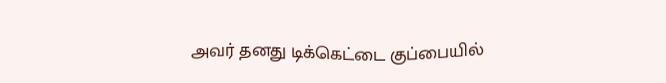அவர் தனது டிக்கெட்டை குப்பையில்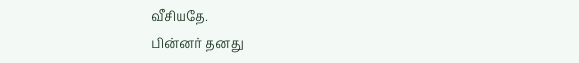வீசியதே.
பின்னர் தனது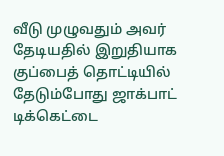வீடு முழுவதும் அவர் தேடியதில் இறுதியாக குப்பைத் தொட்டியில் தேடும்போது ஜாக்பாட் டிக்கெட்டை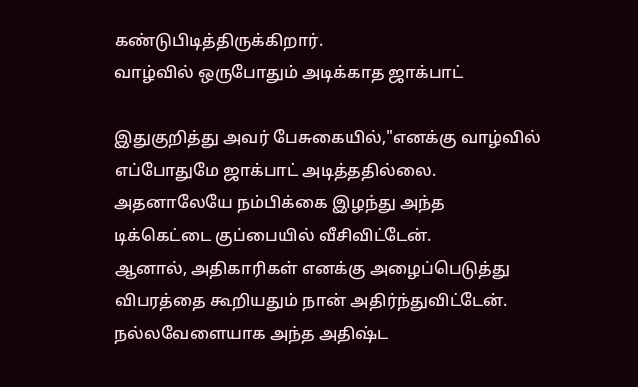கண்டுபிடித்திருக்கிறார்.
வாழ்வில் ஒருபோதும் அடிக்காத ஜாக்பாட்

இதுகுறித்து அவர் பேசுகையில்,"எனக்கு வாழ்வில் எப்போதுமே ஜாக்பாட் அடித்ததில்லை. அதனாலேயே நம்பிக்கை இழந்து அந்த டிக்கெட்டை குப்பையில் வீசிவிட்டேன்.
ஆனால், அதிகாரிகள் எனக்கு அழைப்பெடுத்து விபரத்தை கூறியதும் நான் அதிர்ந்துவிட்டேன். நல்லவேளையாக அந்த அதிஷ்ட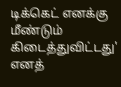டிக்கெட் எனக்கு மீண்டும் கிடைத்துவிட்டது' எனத்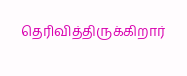தெரிவித்திருக்கிறார்